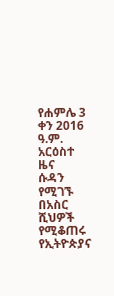የሐምሌ 3 ቀን 2016 ዓ.ም. አርዕስተ ዜና
ሱዳን የሚገኙ በአስር ሺህዎች የሚቆጠሩ የኢትዮጵያና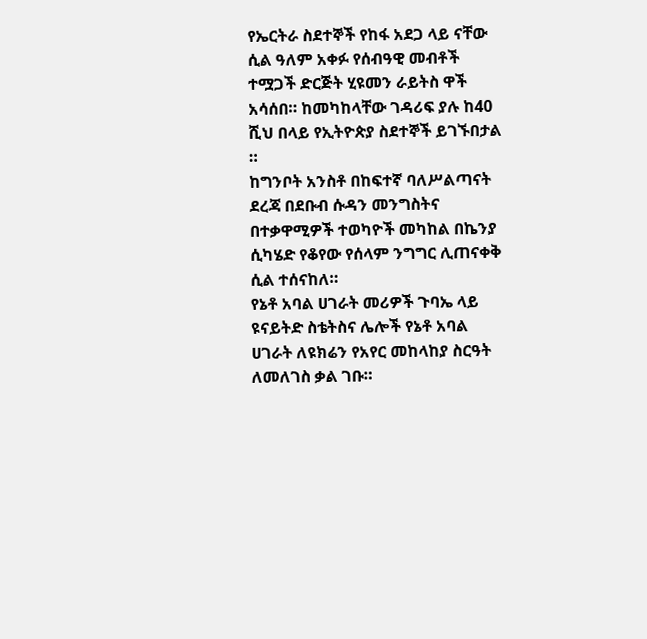የኤርትራ ስደተኞች የከፋ አደጋ ላይ ናቸው ሲል ዓለም አቀፉ የሰብዓዊ መብቶች ተሟጋች ድርጅት ሂዩመን ራይትስ ዋች አሳሰበ። ከመካከላቸው ገዳሪፍ ያሉ ከ40 ሺህ በላይ የኢትዮጵያ ስደተኞች ይገኙበታል ።
ከግንቦት አንስቶ በከፍተኛ ባለሥልጣናት ደረጃ በደቡብ ሱዳን መንግስትና በተቃዋሚዎች ተወካዮች መካከል በኬንያ ሲካሄድ የቆየው የሰላም ንግግር ሊጠናቀቅ ሲል ተሰናከለ።
የኔቶ አባል ሀገራት መሪዎች ጉባኤ ላይ ዩናይትድ ስቴትስና ሌሎች የኔቶ አባል ሀገራት ለዩክሬን የአየር መከላከያ ስርዓት ለመለገስ ቃል ገቡ።